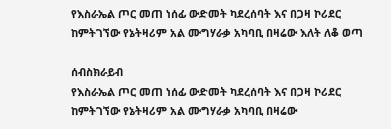የእስራኤል ጦር መጠ ነሰፊ ውድመት ካደረሰባት እና በጋዛ ኮሪደር ከምትገኘው የኔትዛሪም አል ሙግሃራቃ አካባቢ በዛሬው እለት ለቆ ወጣ

ሰብስክራይብ
የእስራኤል ጦር መጠ ነሰፊ ውድመት ካደረሰባት እና በጋዛ ኮሪደር ከምትገኘው የኔትዛሪም አል ሙግሃራቃ አካባቢ በዛሬው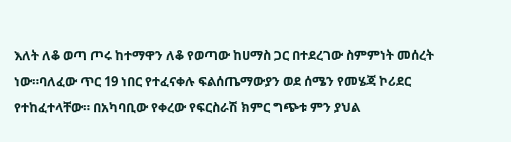እለት ለቆ ወጣ ጦሩ ከተማዋን ለቆ የወጣው ከሀማስ ጋር በተደረገው ስምምነት መሰረት ነው።ባለፈው ጥር 19 ነበር የተፈናቀሉ ፍልሰጤማውያን ወደ ሰሜን የመሄጃ ኮሪደር የተከፈተላቸው። በአካባቢው የቀረው የፍርስራሽ ክምር ግጭቱ ምን ያህል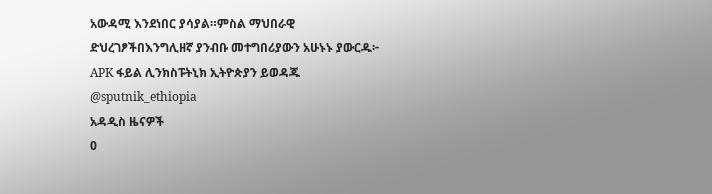አውዳሚ እንደነበር ያሳያል።ምስል ማህበራዊ ድህረገፆችበእንግሊዘኛ ያንብቡ መተግበሪያውን አሁኑኑ ያውርዱ፦ APK ፋይል ሊንክስፑትኒክ ኢትዮጵያን ይወዳጁ @sputnik_ethiopia
አዳዲስ ዜናዎች
0